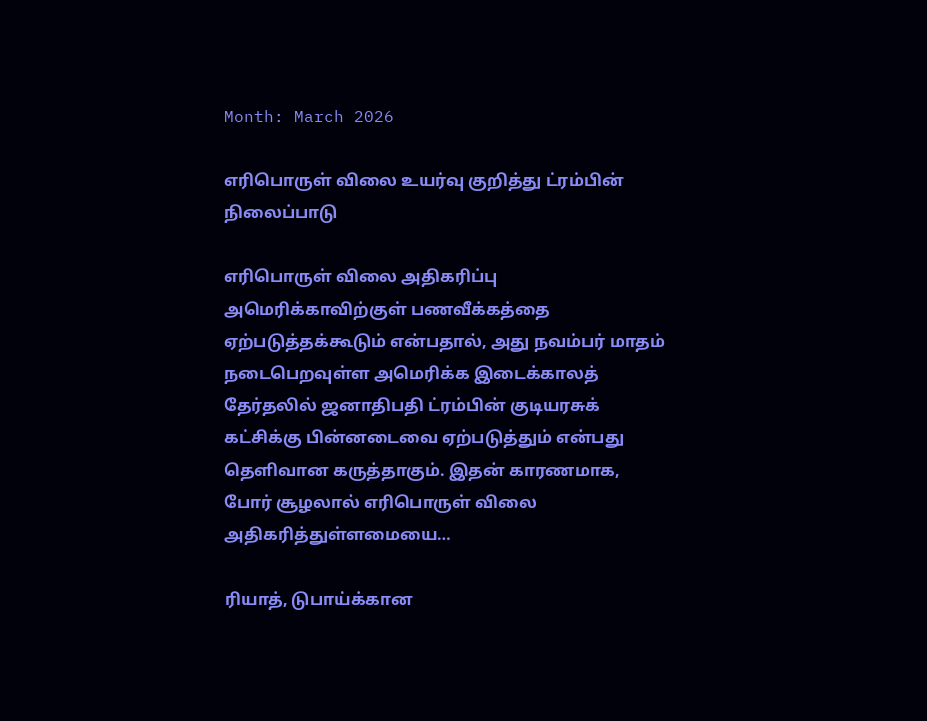Month: March 2026

எரிபொருள் விலை உயர்வு குறித்து ட்ரம்பின் நிலைப்பாடு

எரிபொருள் விலை அதிகரிப்பு அமெரிக்காவிற்குள் பணவீக்கத்தை ஏற்படுத்தக்கூடும் என்பதால், அது நவம்பர் மாதம் நடைபெறவுள்ள அமெரிக்க இடைக்காலத் தேர்தலில் ஜனாதிபதி ட்ரம்பின் குடியரசுக் கட்சிக்கு பின்னடைவை ஏற்படுத்தும் என்பது தெளிவான கருத்தாகும். இதன் காரணமாக, போர் சூழலால் எரிபொருள் விலை அதிகரித்துள்ளமையை…

ரியாத், டுபாய்க்கான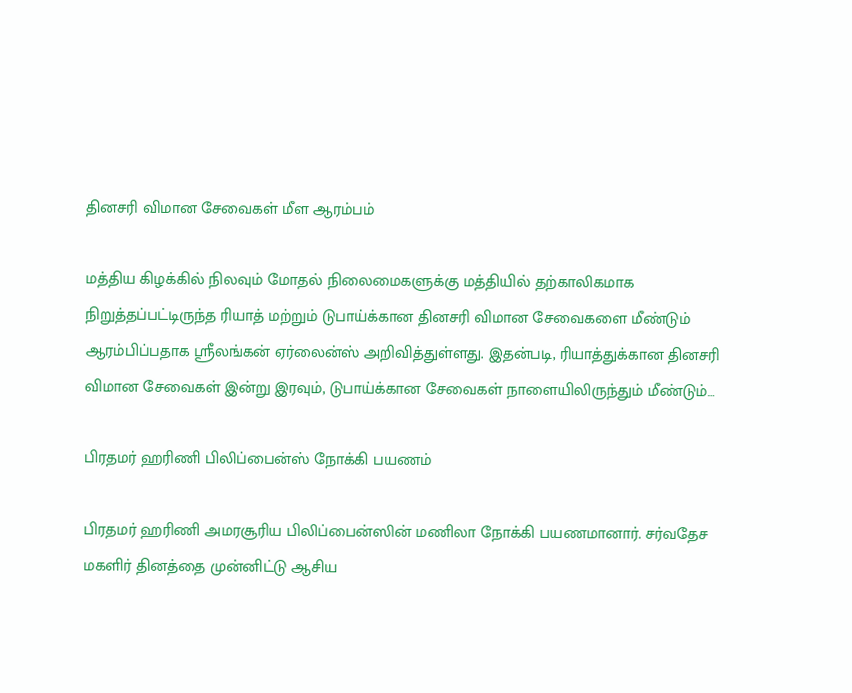தினசரி விமான சேவைகள் மீள ஆரம்பம்

மத்திய கிழக்கில் நிலவும் மோதல் நிலைமைகளுக்கு மத்தியில் தற்காலிகமாக நிறுத்தப்பட்டிருந்த ரியாத் மற்றும் டுபாய்க்கான தினசரி விமான சேவைகளை மீண்டும் ஆரம்பிப்பதாக ஸ்ரீலங்கன் ஏர்லைன்ஸ் அறிவித்துள்ளது. இதன்படி, ரியாத்துக்கான தினசரி விமான சேவைகள் இன்று இரவும், டுபாய்க்கான சேவைகள் நாளையிலிருந்தும் மீண்டும்…

பிரதமர் ஹரிணி பிலிப்பைன்ஸ் நோக்கி பயணம்

பிரதமர் ஹரிணி அமரசூரிய பிலிப்பைன்ஸின் மணிலா நோக்கி பயணமானார். சர்வதேச மகளிர் தினத்தை முன்னிட்டு ஆசிய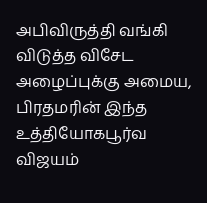அபிவிருத்தி வங்கி விடுத்த விசேட அழைப்புக்கு அமைய, பிரதமரின் இந்த உத்தியோகபூர்வ விஜயம்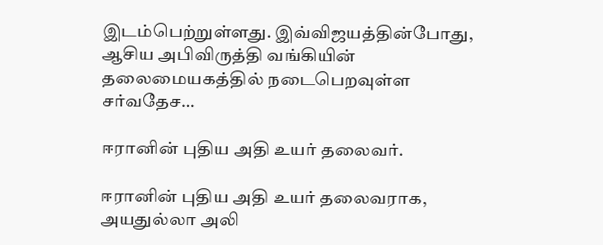இடம்பெற்றுள்ளது. இவ்விஜயத்தின்போது, ஆசிய அபிவிருத்தி வங்கியின் தலைமையகத்தில் நடைபெறவுள்ள சர்வதேச…

ஈரானின் புதிய அதி உயர் தலைவர்.

ஈரானின் புதிய அதி உயர் தலைவராக, அயதுல்லா அலி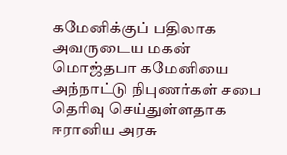கமேனிக்குப் பதிலாக அவருடைய மகன் மொஜ்தபா கமேனியை அந்நாட்டு நிபுணர்கள் சபை தெரிவு செய்துள்ளதாக ஈரானிய அரசு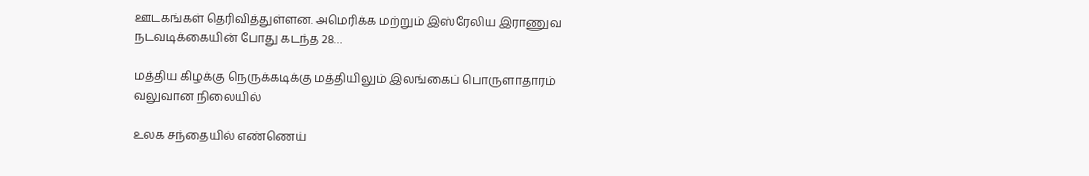ஊடகங்கள் தெரிவித்துள்ளன. அமெரிக்க மற்றும் இஸ்ரேலிய இராணுவ நடவடிக்கையின் போது கடந்த 28…

மத்திய கிழக்கு நெருக்கடிக்கு மத்தியிலும் இலங்கைப் பொருளாதாரம் வலுவான நிலையில்

உலக சந்தையில் எண்ணெய்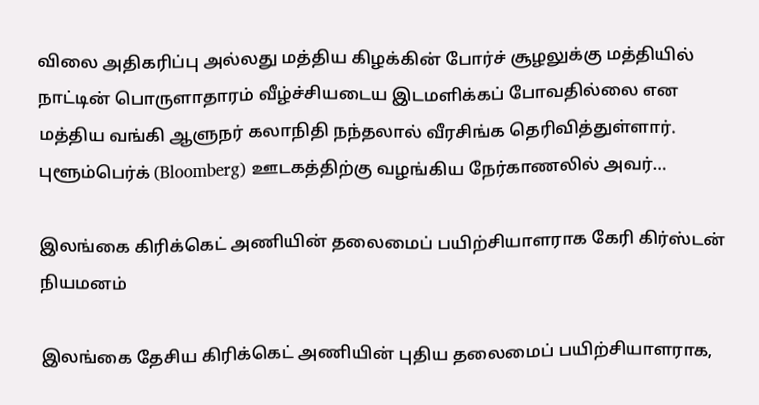விலை அதிகரிப்பு அல்லது மத்திய கிழக்கின் போர்ச் சூழலுக்கு மத்தியில் நாட்டின் பொருளாதாரம் வீழ்ச்சியடைய இடமளிக்கப் போவதில்லை என மத்திய வங்கி ஆளுநர் கலாநிதி நந்தலால் வீரசிங்க தெரிவித்துள்ளார். புளூம்பெர்க் (Bloomberg) ஊடகத்திற்கு வழங்கிய நேர்காணலில் அவர்…

இலங்கை கிரிக்கெட் அணியின் தலைமைப் பயிற்சியாளராக கேரி கிர்ஸ்டன் நியமனம்

இலங்கை தேசிய கிரிக்கெட் அணியின் புதிய தலைமைப் பயிற்சியாளராக,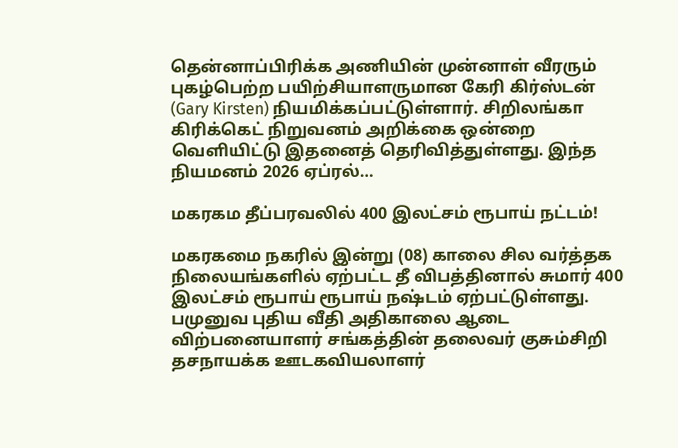தென்னாப்பிரிக்க அணியின் முன்னாள் வீரரும் புகழ்பெற்ற பயிற்சியாளருமான கேரி கிர்ஸ்டன் (Gary Kirsten) நியமிக்கப்பட்டுள்ளார். சிறிலங்கா கிரிக்கெட் நிறுவனம் அறிக்கை ஒன்றை வௌியிட்டு இதனைத் தெரிவித்துள்ளது. இந்த நியமனம் 2026 ஏப்ரல்…

மகரகம தீப்பரவலில் 400 இலட்சம் ரூபாய் நட்டம்!

மகரகமை நகரில் இன்று (08) காலை சில வர்த்தக நிலையங்களில் ஏற்பட்ட தீ விபத்தினால் சுமார் 400 இலட்சம் ரூபாய் ரூபாய் நஷ்டம் ஏற்பட்டுள்ளது. பமுனுவ புதிய வீதி அதிகாலை ஆடை விற்பனையாளர் சங்கத்தின் தலைவர் குசும்சிறி தசநாயக்க ஊடகவியலாளர்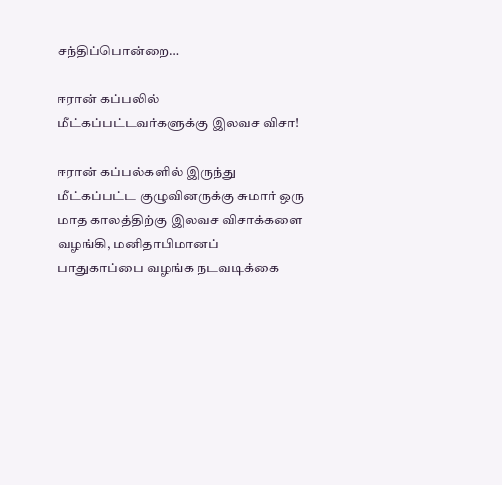சந்திப்பொன்றை…

ஈரான் கப்பலில் மீட்கப்பட்டவர்களுக்கு இலவச விசா!

ஈரான் கப்பல்களில் இருந்து மீட்கப்பட்ட குழுவினருக்கு சுமார் ஒரு மாத காலத்திற்கு இலவச விசாக்களை வழங்கி, மனிதாபிமானப் பாதுகாப்பை வழங்க நடவடிக்கை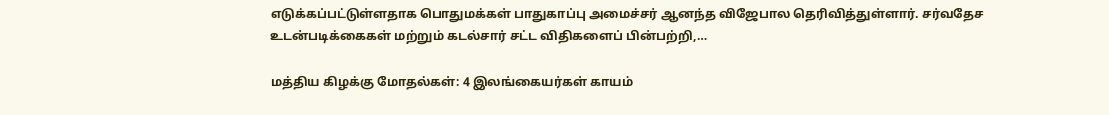எடுக்கப்பட்டுள்ளதாக பொதுமக்கள் பாதுகாப்பு அமைச்சர் ஆனந்த விஜேபால தெரிவித்துள்ளார். சர்வதேச உடன்படிக்கைகள் மற்றும் கடல்சார் சட்ட விதிகளைப் பின்பற்றி,…

மத்திய கிழக்கு மோதல்கள்: 4 இலங்கையர்கள் காயம்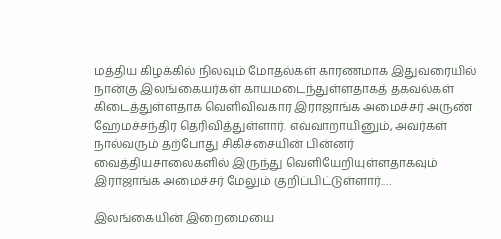மத்திய கிழக்கில் நிலவும் மோதல்கள் காரணமாக இதுவரையில் நான்கு இலங்கையர்கள் காயமடைந்துள்ளதாகத் தகவல்கள் கிடைத்துள்ளதாக வெளிவிவகார இராஜாங்க அமைச்சர் அருண் ஹேமச்சந்திர தெரிவித்துள்ளார். எவ்வாறாயினும், அவர்கள் நால்வரும் தற்போது சிகிச்சையின் பின்னர் வைத்தியசாலைகளில் இருந்து வெளியேறியுள்ளதாகவும் இராஜாங்க அமைச்சர் மேலும் குறிப்பிட்டுள்ளார்.…

இலங்கையின் இறைமையை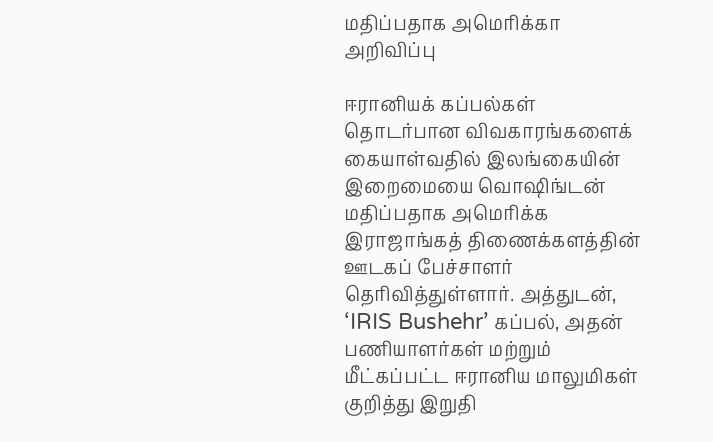மதிப்பதாக அமெரிக்கா அறிவிப்பு

ஈரானியக் கப்பல்கள் தொடர்பான விவகாரங்களைக் கையாள்வதில் இலங்கையின் இறைமையை வொஷிங்டன் மதிப்பதாக அமெரிக்க இராஜாங்கத் திணைக்களத்தின் ஊடகப் பேச்சாளர் தெரிவித்துள்ளார். அத்துடன், ‘IRIS Bushehr’ கப்பல், அதன் பணியாளர்கள் மற்றும் மீட்கப்பட்ட ஈரானிய மாலுமிகள் குறித்து இறுதி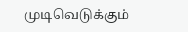முடிவெடுக்கும்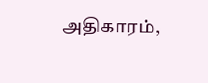அதிகாரம்,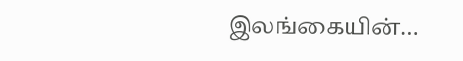இலங்கையின்…